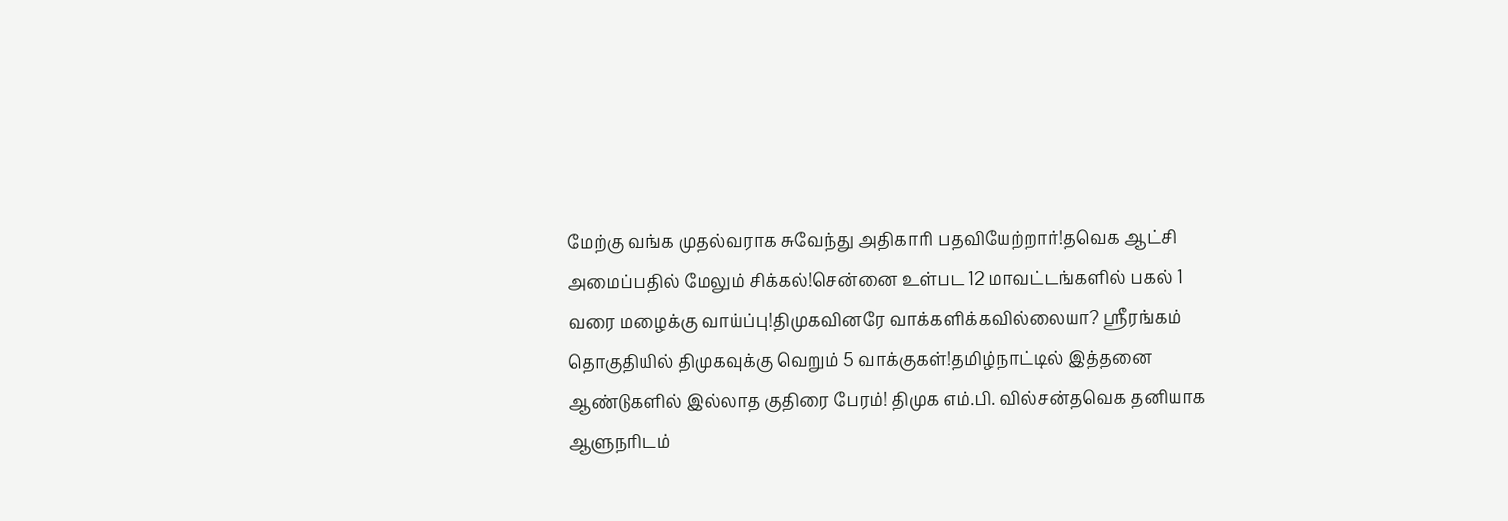மேற்கு வங்க முதல்வராக சுவேந்து அதிகாரி பதவியேற்றார்!தவெக ஆட்சி அமைப்பதில் மேலும் சிக்கல்!சென்னை உள்பட 12 மாவட்டங்களில் பகல் 1 வரை மழைக்கு வாய்ப்பு!திமுகவினரே வாக்களிக்கவில்லையா? ஸ்ரீரங்கம் தொகுதியில் திமுகவுக்கு வெறும் 5 வாக்குகள்!தமிழ்நாட்டில் இத்தனை ஆண்டுகளில் இல்லாத குதிரை பேரம்! திமுக எம்.பி. வில்சன்தவெக தனியாக ஆளுநரிடம்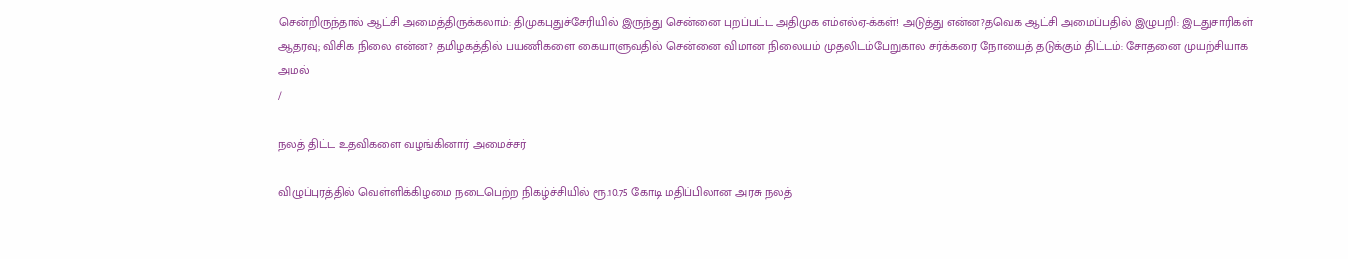சென்றிருந்தால் ஆட்சி அமைத்திருக்கலாம்: திமுகபுதுச்சேரியில் இருந்து சென்னை புறப்பட்ட அதிமுக எம்எல்ஏ-க்கள்! அடுத்து என்ன?தவெக ஆட்சி அமைப்பதில் இழுபறி: இடதுசாரிகள் ஆதரவு; விசிக நிலை என்ன? தமிழகத்தில் பயணிகளை கையாளுவதில் சென்னை விமான நிலையம் முதலிடம்பேறுகால சர்க்கரை நோயைத் தடுக்கும் திட்டம்: சோதனை முயற்சியாக அமல்
/

நலத் திட்ட உதவிகளை வழங்கினார் அமைச்சர்

விழுப்புரத்தில் வெள்ளிக்கிழமை நடைபெற்ற நிகழ்ச்சியில் ரூ.10.75 கோடி மதிப்பிலான அரசு நலத்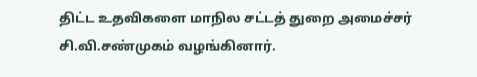திட்ட உதவிகளை மாநில சட்டத் துறை அமைச்சர் சி.வி.சண்முகம் வழங்கினார்.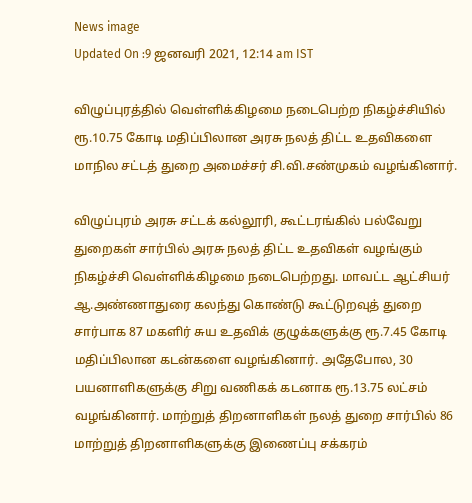News image
Updated On :9 ஜனவரி 2021, 12:14 am IST

விழுப்புரத்தில் வெள்ளிக்கிழமை நடைபெற்ற நிகழ்ச்சியில் ரூ.10.75 கோடி மதிப்பிலான அரசு நலத் திட்ட உதவிகளை மாநில சட்டத் துறை அமைச்சர் சி.வி.சண்முகம் வழங்கினார்.

விழுப்புரம் அரசு சட்டக் கல்லூரி, கூட்டரங்கில் பல்வேறு துறைகள் சார்பில் அரசு நலத் திட்ட உதவிகள் வழங்கும் நிகழ்ச்சி வெள்ளிக்கிழமை நடைபெற்றது. மாவட்ட ஆட்சியர் ஆ.அண்ணாதுரை கலந்து கொண்டு கூட்டுறவுத் துறை சார்பாக 87 மகளிர் சுய உதவிக் குழுக்களுக்கு ரூ.7.45 கோடி மதிப்பிலான கடன்களை வழங்கினார். அதேபோல, 30 பயனாளிகளுக்கு சிறு வணிகக் கடனாக ரூ.13.75 லட்சம் வழங்கினார். மாற்றுத் திறனாளிகள் நலத் துறை சார்பில் 86 மாற்றுத் திறனாளிகளுக்கு இணைப்பு சக்கரம்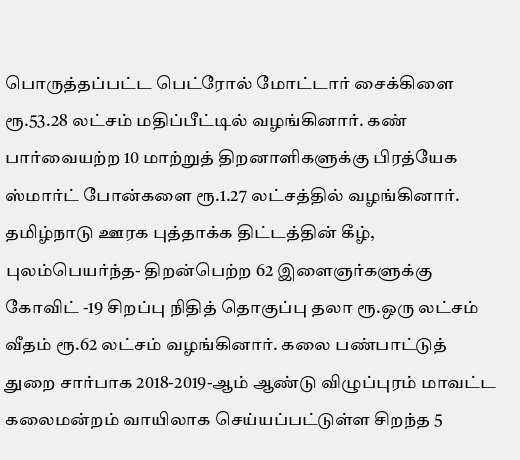பொருத்தப்பட்ட பெட்ரோல் மோட்டார் சைக்கிளை ரூ.53.28 லட்சம் மதிப்பீட்டில் வழங்கினார். கண் பார்வையற்ற 10 மாற்றுத் திறனாளிகளுக்கு பிரத்யேக ஸ்மார்ட் போன்களை ரூ.1.27 லட்சத்தில் வழங்கினார். தமிழ்நாடு ஊரக புத்தாக்க திட்டத்தின் கீழ், புலம்பெயர்ந்த- திறன்பெற்ற 62 இளைஞர்களுக்கு கோவிட் -19 சிறப்பு நிதித் தொகுப்பு தலா ரூ.ஒரு லட்சம் வீதம் ரூ.62 லட்சம் வழங்கினார். கலை பண்பாட்டுத் துறை சார்பாக 2018-2019-ஆம் ஆண்டு விழுப்புரம் மாவட்ட கலைமன்றம் வாயிலாக செய்யப்பட்டுள்ள சிறந்த 5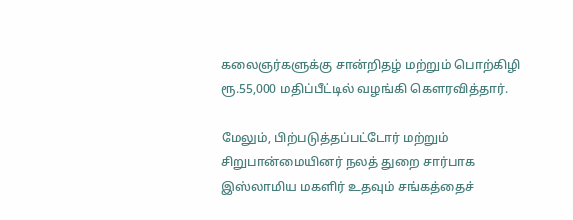கலைஞர்களுக்கு சான்றிதழ் மற்றும் பொற்கிழி ரூ.55,000 மதிப்பீட்டில் வழங்கி கெளரவித்தார்.

மேலும், பிற்படுத்தப்பட்டோர் மற்றும் சிறுபான்மையினர் நலத் துறை சார்பாக இஸ்லாமிய மகளிர் உதவும் சங்கத்தைச்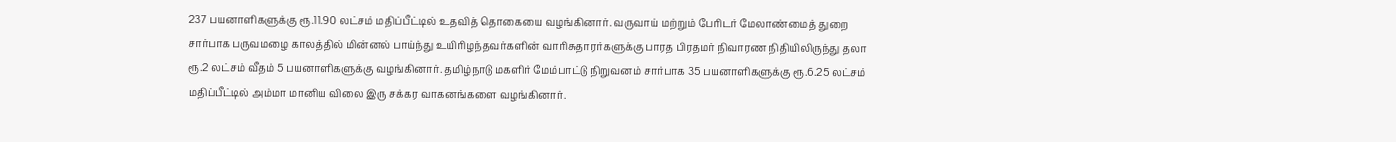237 பயனாளிகளுக்கு ரூ.11.90 லட்சம் மதிப்பீட்டில் உதவித் தொகையை வழங்கினார். வருவாய் மற்றும் பேரிடர் மேலாண்மைத் துறை சார்பாக பருவமழை காலத்தில் மின்னல் பாய்ந்து உயிரிழந்தவர்களின் வாரிசுதாரர்களுக்கு பாரத பிரதமர் நிவாரண நிதியிலிருந்து தலா ரூ.2 லட்சம் வீதம் 5 பயனாளிகளுக்கு வழங்கினார். தமிழ்நாடு மகளிர் மேம்பாட்டு நிறுவனம் சார்பாக 35 பயனாளிகளுக்கு ரூ.6.25 லட்சம் மதிப்பீட்டில் அம்மா மானிய விலை இரு சக்கர வாகனங்களை வழங்கினார்.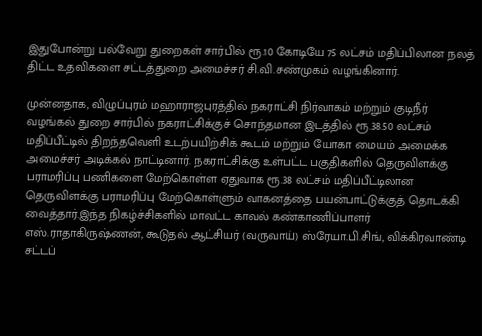இதுபோன்று பல்வேறு துறைகள் சார்பில் ரூ.10 கோடியே 75 லட்சம் மதிப்பிலான நலத் திட்ட உதவிகளை சட்டத்துறை அமைச்சர் சி.வி.சண்முகம் வழங்கினார்.

முன்னதாக, விழுப்புரம் மஹாராஜபுரத்தில் நகராட்சி நிர்வாகம் மற்றும் குடிநீர் வழங்கல் துறை சார்பில் நகராட்சிக்குச் சொந்தமான இடத்தில் ரூ.38.50 லட்சம் மதிப்பீட்டில் திறந்தவெளி உடற்பயிற்சிக் கூடம் மற்றும் யோகா மையம் அமைக்க அமைச்சர் அடிக்கல் நாட்டினார். நகராட்சிக்கு உள்பட்ட பகுதிகளில் தெருவிளக்கு பராமரிப்பு பணிகளை மேற்கொள்ள ஏதுவாக ரூ.38 லட்சம் மதிப்பீட்டிலான தெருவிளக்கு பராமரிப்பு மேற்கொள்ளும் வாகனத்தை பயன்பாட்டுக்குத் தொடக்கி வைத்தார்.இந்த நிகழ்ச்சிகளில் மாவட்ட காவல் கண்காணிப்பாளர் எஸ்.ராதாகிருஷ்ணன், கூடுதல் ஆட்சியர் (வருவாய்) ஸ்ரேயா.பி.சிங், விக்கிரவாண்டி சட்டப்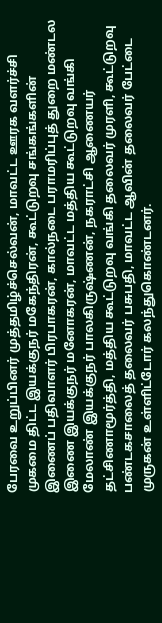பேரவை உறுப்பினர் முத்தமிழ்ச்செல்வன், மாவட்ட ஊரக வளர்ச்சி முகமை திட்ட இயக்குநர் மகேந்திரன், கூட்டுறவு சங்கங்களின் இணைப் பதிவாளர் பிரபாகரன், கால்நடை பராமரிப்புத் துறை மண்டல இணை இயக்குநர் மனோகரன், மாவட்ட மத்திய கூட்டுறவு வங்கி மேலாண் இயக்குநர் பாலகிருஷ்ணன், நகராட்சி ஆணையர் தட்சிணாமூர்த்தி, மத்திய கூட்டுறவு வங்கி தலைவர் முரளி, கூட்டுறவு பண்டகசாலைத் தலைவர் பசுபதி, மாவட்ட ஆவின் தலைவர் பேட்டை முருகன் உள்ளிட்டோர் கலந்துகொண்டனர்.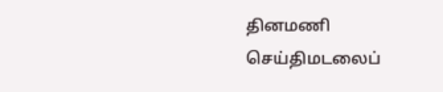தினமணி செய்திமடலைப்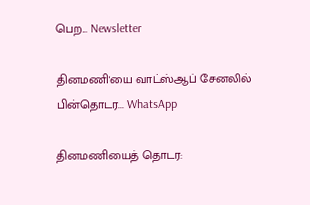பெற... Newsletter

தினமணி'யை வாட்ஸ்ஆப் சேனலில் பின்தொடர... WhatsApp

தினமணியைத் தொடர: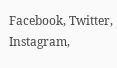Facebook, Twitter, Instagram,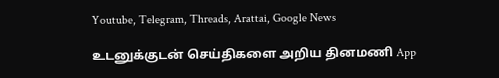Youtube, Telegram, Threads, Arattai, Google News

உடனுக்குடன் செய்திகளை அறிய தினமணி App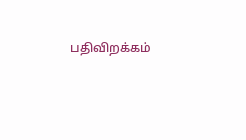பதிவிறக்கம்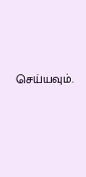செய்யவும்.